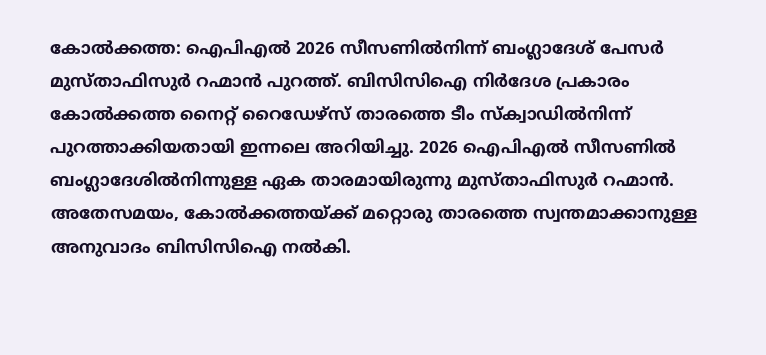കോൽക്കത്ത: ഐപിഎൽ 2026 സീസണിൽനിന്ന് ബംഗ്ലാദേശ് പേസർ മുസ്താഫിസുർ റഹ്മാൻ പുറത്ത്. ബിസിസിഐ നിർദേശ പ്രകാരം കോൽക്കത്ത നൈറ്റ് റൈഡേഴ്സ് താരത്തെ ടീം സ്ക്വാഡിൽനിന്ന് പുറത്താക്കിയതായി ഇന്നലെ അറിയിച്ചു. 2026 ഐപിഎൽ സീസണിൽ ബംഗ്ലാദേശിൽനിന്നുള്ള ഏക താരമായിരുന്നു മുസ്താഫിസുർ റഹ്മാൻ.
അതേസമയം, കോൽക്കത്തയ്ക്ക് മറ്റൊരു താരത്തെ സ്വന്തമാക്കാനുള്ള അനുവാദം ബിസിസിഐ നൽകി.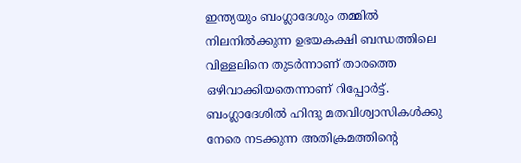ഇന്ത്യയും ബംഗ്ലാദേശും തമ്മിൽ നിലനിൽക്കുന്ന ഉഭയകക്ഷി ബന്ധത്തിലെ വിള്ളലിനെ തുടർന്നാണ് താരത്തെ ഒഴിവാക്കിയതെന്നാണ് റിപ്പോർട്ട്. ബംഗ്ലാദേശിൽ ഹിന്ദു മതവിശ്വാസികൾക്കു നേരെ നടക്കുന്ന അതിക്രമത്തിന്റെ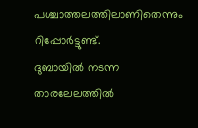പശ്ചാത്തലത്തിലാണിതെന്നും റിപ്പോർട്ടുണ്ട്.
ദുബായിൽ നടന്ന താരലേലത്തിൽ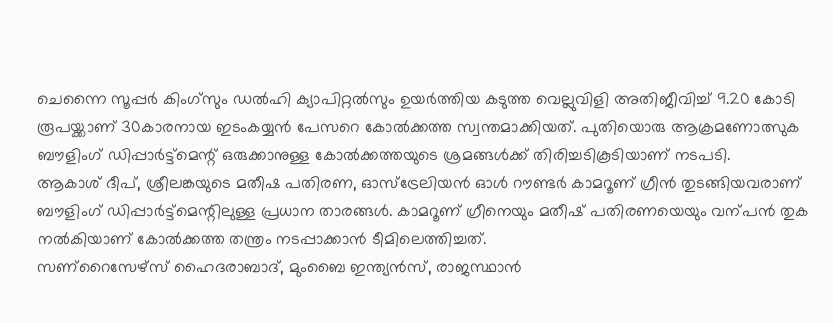ചെന്നൈ സൂപ്പർ കിംഗ്സും ഡൽഹി ക്യാപിറ്റൽസും ഉയർത്തിയ കടുത്ത വെല്ലുവിളി അതിജീവിച്ച് 9.20 കോടി രൂപയ്ക്കാണ് 30കാരനായ ഇടംകയ്യൻ പേസറെ കോൽക്കത്ത സ്വന്തമാക്കിയത്. പുതിയൊരു ആക്രമണോത്സുക ബൗളിംഗ് ഡിപ്പാർട്ട്മെന്റ് ഒരുക്കാനുള്ള കോൽക്കത്തയുടെ ശ്രമങ്ങൾക്ക് തിരിച്ചടികൂടിയാണ് നടപടി.
ആകാശ് ദീപ്, ശ്രീലങ്കയുടെ മതീഷ പതിരണ, ഓസ്ട്രേലിയൻ ഓൾ റൗണ്ടർ കാമറൂണ് ഗ്രീൻ തുടങ്ങിയവരാണ് ബൗളിംഗ് ഡിപ്പാർട്ട്മെന്റിലുള്ള പ്രധാന താരങ്ങൾ. കാമറൂണ് ഗ്രീനെയും മതീഷ് പതിരണയെയും വന്പൻ തുക നൽകിയാണ് കോൽക്കത്ത തന്ത്രം നടപ്പാക്കാൻ ടീമിലെത്തിച്ചത്.
സണ്റൈസേഴ്സ് ഹൈദരാബാദ്, മുംബൈ ഇന്ത്യൻസ്, രാജസ്ഥാൻ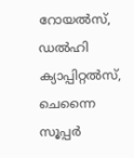റോയൽസ്, ഡൽഹി ക്യാപ്പിറ്റൽസ്, ചെന്നൈ സൂപ്പർ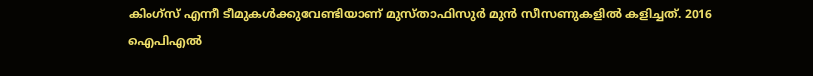കിംഗ്സ് എന്നീ ടീമുകൾക്കുവേണ്ടിയാണ് മുസ്താഫിസുർ മുൻ സീസണുകളിൽ കളിച്ചത്. 2016 ഐപിഎൽ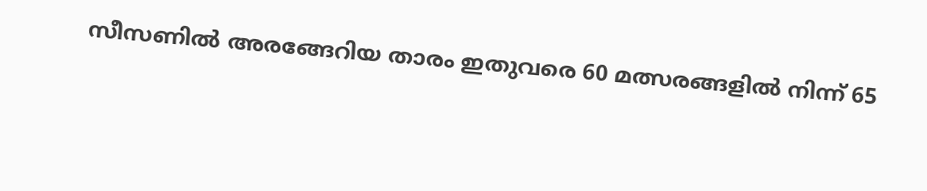സീസണിൽ അരങ്ങേറിയ താരം ഇതുവരെ 60 മത്സരങ്ങളിൽ നിന്ന് 65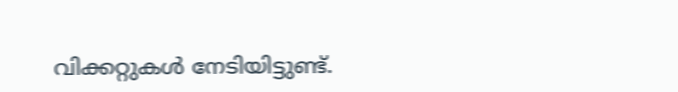വിക്കറ്റുകൾ നേടിയിട്ടുണ്ട്.